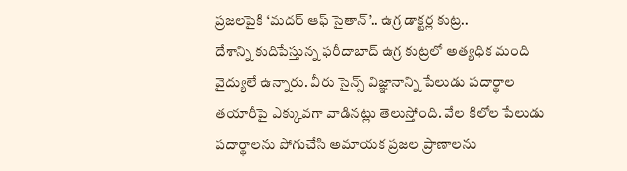ప్రజలపైకి ‘మదర్ ఆఫ్ సైతాన్’.. ఉగ్ర డాక్టర్ల కుట్ర..
దేశాన్ని కుదిపేస్తున్న ఫరీదాబాద్ ఉగ్ర కుట్రలో అత్యధిక మంది వైద్యులే ఉన్నారు. వీరు సైన్స్ విజ్ఞానాన్ని పేలుడు పదార్థాల తయారీపై ఎక్కువగా వాడినట్లు తెలుస్తోంది. వేల కిలోల పేలుడు పదార్థాలను పోగుచేసి అమాయక ప్రజల ప్రాణాలను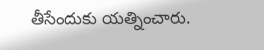తీసేందుకు యత్నించారు.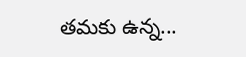తమకు ఉన్న...